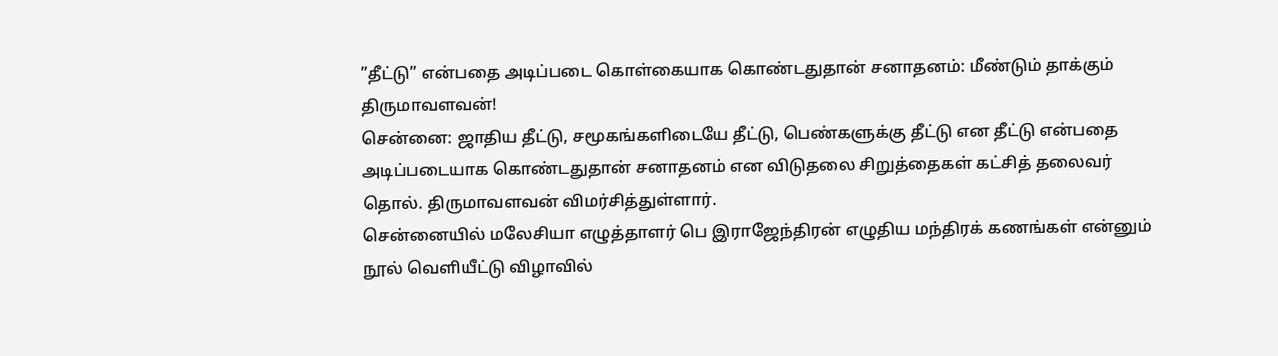”தீட்டு” என்பதை அடிப்படை கொள்கையாக கொண்டதுதான் சனாதனம்: மீண்டும் தாக்கும் திருமாவளவன்!
சென்னை: ஜாதிய தீட்டு, சமூகங்களிடையே தீட்டு, பெண்களுக்கு தீட்டு என தீட்டு என்பதை அடிப்படையாக கொண்டதுதான் சனாதனம் என விடுதலை சிறுத்தைகள் கட்சித் தலைவர் தொல். திருமாவளவன் விமர்சித்துள்ளார்.
சென்னையில் மலேசியா எழுத்தாளர் பெ இராஜேந்திரன் எழுதிய மந்திரக் கணங்கள் என்னும் நூல் வெளியீட்டு விழாவில்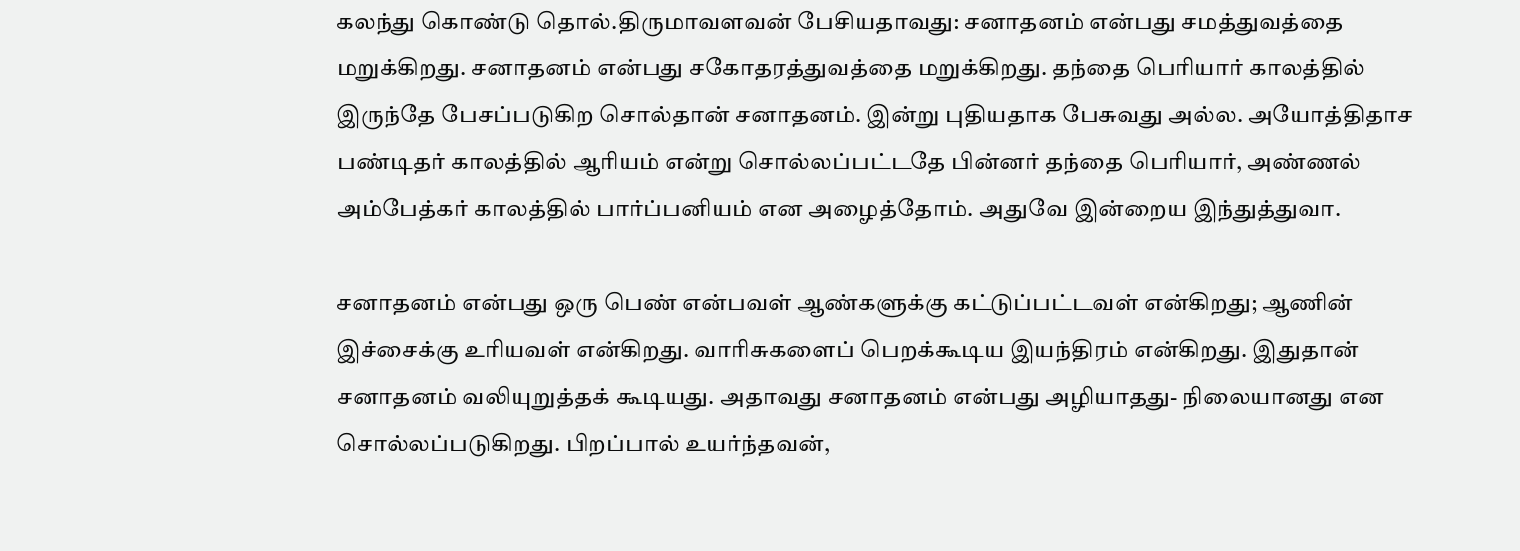கலந்து கொண்டு தொல்.திருமாவளவன் பேசியதாவது: சனாதனம் என்பது சமத்துவத்தை மறுக்கிறது. சனாதனம் என்பது சகோதரத்துவத்தை மறுக்கிறது. தந்தை பெரியார் காலத்தில் இருந்தே பேசப்படுகிற சொல்தான் சனாதனம். இன்று புதியதாக பேசுவது அல்ல. அயோத்திதாச பண்டிதர் காலத்தில் ஆரியம் என்று சொல்லப்பட்டதே பின்னர் தந்தை பெரியார், அண்ணல் அம்பேத்கர் காலத்தில் பார்ப்பனியம் என அழைத்தோம். அதுவே இன்றைய இந்துத்துவா.

சனாதனம் என்பது ஒரு பெண் என்பவள் ஆண்களுக்கு கட்டுப்பட்டவள் என்கிறது; ஆணின் இச்சைக்கு உரியவள் என்கிறது. வாரிசுகளைப் பெறக்கூடிய இயந்திரம் என்கிறது. இதுதான் சனாதனம் வலியுறுத்தக் கூடியது. அதாவது சனாதனம் என்பது அழியாதது- நிலையானது என சொல்லப்படுகிறது. பிறப்பால் உயர்ந்தவன்,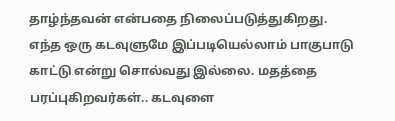தாழ்ந்தவன் என்பதை நிலைப்படுத்துகிறது.
எந்த ஒரு கடவுளுமே இப்படியெல்லாம் பாகுபாடு காட்டு என்று சொல்வது இல்லை. மதத்தை பரப்புகிறவர்கள்.. கடவுளை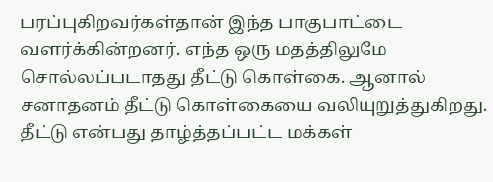பரப்புகிறவர்கள்தான் இந்த பாகுபாட்டை வளர்க்கின்றனர். எந்த ஒரு மதத்திலுமே சொல்லப்படாதது தீட்டு கொள்கை. ஆனால் சனாதனம் தீட்டு கொள்கையை வலியுறுத்துகிறது.
தீட்டு என்பது தாழ்த்தப்பட்ட மக்கள்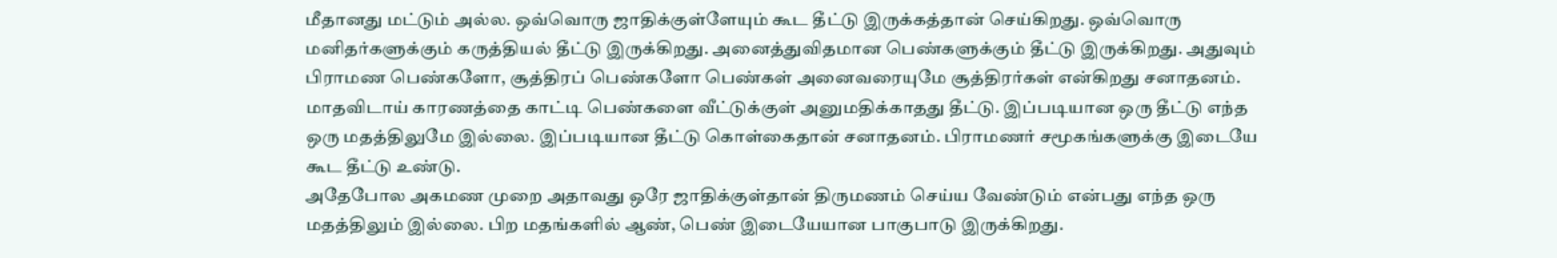மீதானது மட்டும் அல்ல. ஒவ்வொரு ஜாதிக்குள்ளேயும் கூட தீட்டு இருக்கத்தான் செய்கிறது. ஒவ்வொரு மனிதர்களுக்கும் கருத்தியல் தீட்டு இருக்கிறது. அனைத்துவிதமான பெண்களுக்கும் தீட்டு இருக்கிறது. அதுவும் பிராமண பெண்களோ, சூத்திரப் பெண்களோ பெண்கள் அனைவரையுமே சூத்திரர்கள் என்கிறது சனாதனம். மாதவிடாய் காரணத்தை காட்டி பெண்களை வீட்டுக்குள் அனுமதிக்காதது தீட்டு. இப்படியான ஒரு தீட்டு எந்த ஒரு மதத்திலுமே இல்லை. இப்படியான தீட்டு கொள்கைதான் சனாதனம். பிராமணர் சமூகங்களுக்கு இடையே கூட தீட்டு உண்டு.
அதேபோல அகமண முறை அதாவது ஒரே ஜாதிக்குள்தான் திருமணம் செய்ய வேண்டும் என்பது எந்த ஒரு மதத்திலும் இல்லை. பிற மதங்களில் ஆண், பெண் இடையேயான பாகுபாடு இருக்கிறது.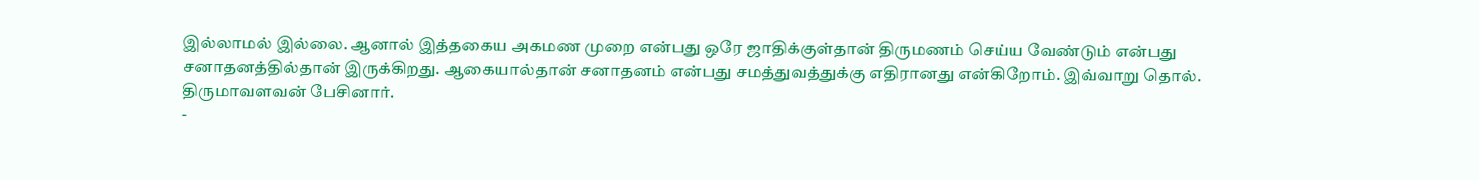இல்லாமல் இல்லை. ஆனால் இத்தகைய அகமண முறை என்பது ஒரே ஜாதிக்குள்தான் திருமணம் செய்ய வேண்டும் என்பது சனாதனத்தில்தான் இருக்கிறது. ஆகையால்தான் சனாதனம் என்பது சமத்துவத்துக்கு எதிரானது என்கிறோம். இவ்வாறு தொல். திருமாவளவன் பேசினார்.
-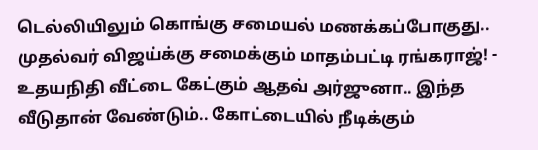டெல்லியிலும் கொங்கு சமையல் மணக்கப்போகுது.. முதல்வர் விஜய்க்கு சமைக்கும் மாதம்பட்டி ரங்கராஜ்! -
உதயநிதி வீட்டை கேட்கும் ஆதவ் அர்ஜுனா.. இந்த வீடுதான் வேண்டும்.. கோட்டையில் நீடிக்கும்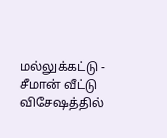மல்லுக்கட்டு -
சீமான் வீட்டு விசேஷத்தில்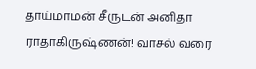தாய்மாமன் சீருடன் அனிதா ராதாகிருஷ்ணன்! வாசல் வரை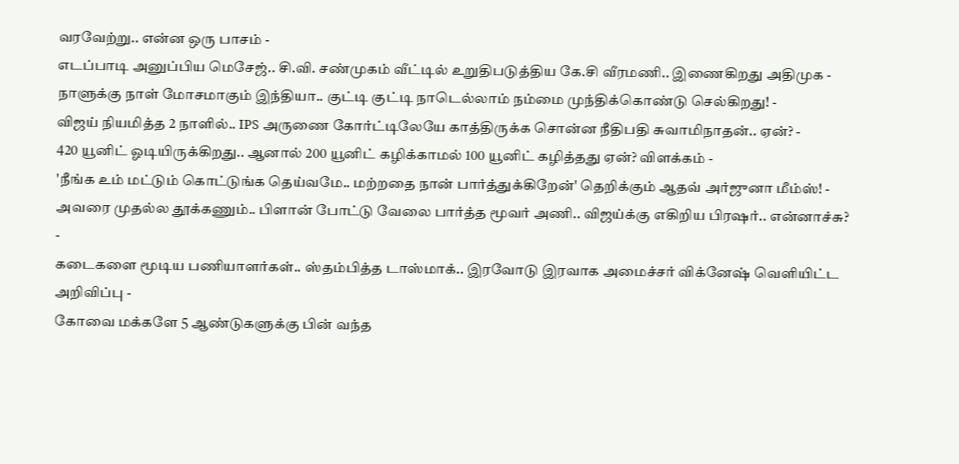வரவேற்று.. என்ன ஒரு பாசம் -
எடப்பாடி அனுப்பிய மெசேஜ்.. சி.வி. சண்முகம் வீட்டில் உறுதிபடுத்திய கே.சி வீரமணி.. இணைகிறது அதிமுக -
நாளுக்கு நாள் மோசமாகும் இந்தியா.. குட்டி குட்டி நாடெல்லாம் நம்மை முந்திக்கொண்டு செல்கிறது! -
விஜய் நியமித்த 2 நாளில்.. IPS அருணை கோர்ட்டிலேயே காத்திருக்க சொன்ன நீதிபதி சுவாமிநாதன்.. ஏன்? -
420 யூனிட் ஓடியிருக்கிறது.. ஆனால் 200 யூனிட் கழிக்காமல் 100 யூனிட் கழித்தது ஏன்? விளக்கம் -
'நீங்க உம் மட்டும் கொட்டுங்க தெய்வமே.. மற்றதை நான் பார்த்துக்கிறேன்' தெறிக்கும் ஆதவ் அர்ஜுனா மீம்ஸ்! -
அவரை முதல்ல தூக்கணும்.. பிளான் போட்டு வேலை பார்த்த மூவர் அணி.. விஜய்க்கு எகிறிய பிரஷர்.. என்னாச்சு? -
கடைகளை மூடிய பணியாளர்கள்.. ஸ்தம்பித்த டாஸ்மாக்.. இரவோடு இரவாக அமைச்சர் விக்னேஷ் வெளியிட்ட அறிவிப்பு -
கோவை மக்களே 5 ஆண்டுகளுக்கு பின் வந்த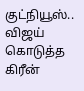குட்நியூஸ்.. விஜய் கொடுத்த கிரீன்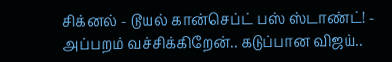சிக்னல் - டூயல் கான்செப்ட் பஸ் ஸ்டாண்ட்! -
அப்பறம் வச்சிக்கிறேன்.. கடுப்பான விஜய்..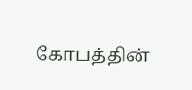கோபத்தின்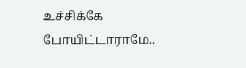உச்சிக்கே போயிட்டாராமே..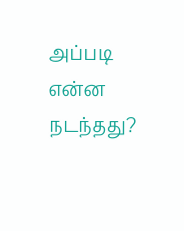அப்படி என்ன நடந்தது?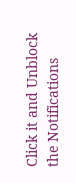Click it and Unblock the Notifications